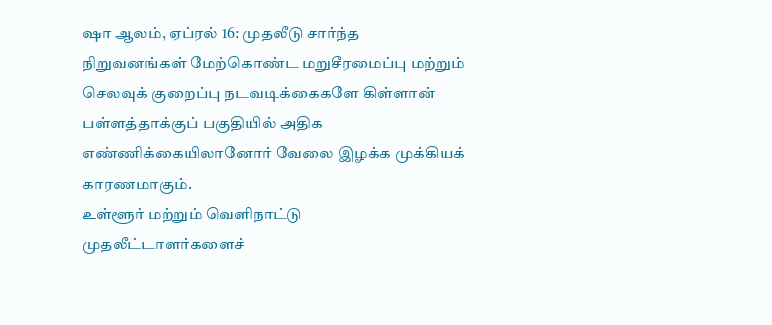ஷா ஆலம், ஏப்ரல் 16: முதலீடு சார்ந்த நிறுவனங்கள் மேற்கொண்ட மறுசீரமைப்பு மற்றும் செலவுக் குறைப்பு நடவடிக்கைகளே கிள்ளான் பள்ளத்தாக்குப் பகுதியில் அதிக எண்ணிக்கையிலானோர் வேலை இழக்க முக்கியக் காரணமாகும்.
உள்ளூர் மற்றும் வெளிநாட்டு முதலீட்டாளர்களைச்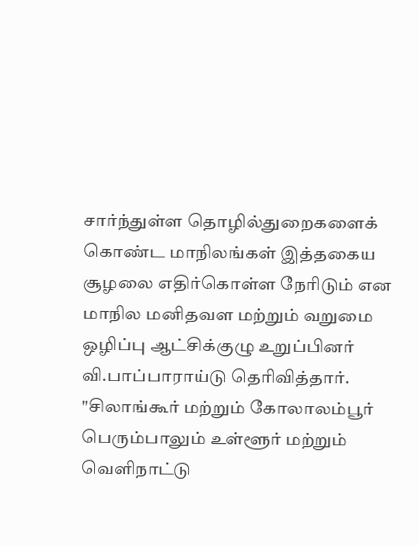சார்ந்துள்ள தொழில்துறைகளைக் கொண்ட மாநிலங்கள் இத்தகைய சூழலை எதிர்கொள்ள நேரிடும் என மாநில மனிதவள மற்றும் வறுமை ஒழிப்பு ஆட்சிக்குழு உறுப்பினர் வி.பாப்பாராய்டு தெரிவித்தார்.
"சிலாங்கூர் மற்றும் கோலாலம்பூர் பெரும்பாலும் உள்ளூர் மற்றும் வெளிநாட்டு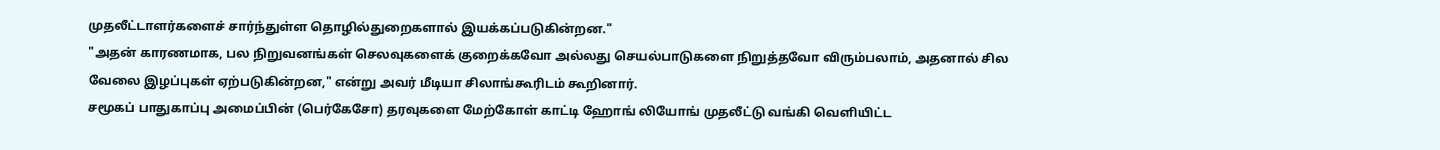முதலீட்டாளர்களைச் சார்ந்துள்ள தொழில்துறைகளால் இயக்கப்படுகின்றன."
"அதன் காரணமாக, பல நிறுவனங்கள் செலவுகளைக் குறைக்கவோ அல்லது செயல்பாடுகளை நிறுத்தவோ விரும்பலாம், அதனால் சில வேலை இழப்புகள் ஏற்படுகின்றன," என்று அவர் மீடியா சிலாங்கூரிடம் கூறினார்.
சமூகப் பாதுகாப்பு அமைப்பின் (பெர்கேசோ) தரவுகளை மேற்கோள் காட்டி ஹோங் லியோங் முதலீட்டு வங்கி வெளியிட்ட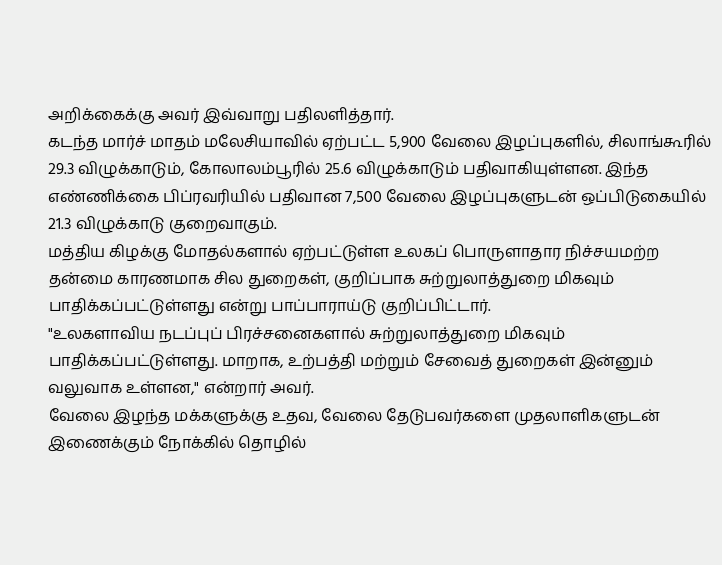அறிக்கைக்கு அவர் இவ்வாறு பதிலளித்தார்.
கடந்த மார்ச் மாதம் மலேசியாவில் ஏற்பட்ட 5,900 வேலை இழப்புகளில், சிலாங்கூரில் 29.3 விழுக்காடும், கோலாலம்பூரில் 25.6 விழுக்காடும் பதிவாகியுள்ளன. இந்த எண்ணிக்கை பிப்ரவரியில் பதிவான 7,500 வேலை இழப்புகளுடன் ஒப்பிடுகையில் 21.3 விழுக்காடு குறைவாகும்.
மத்திய கிழக்கு மோதல்களால் ஏற்பட்டுள்ள உலகப் பொருளாதார நிச்சயமற்ற தன்மை காரணமாக சில துறைகள், குறிப்பாக சுற்றுலாத்துறை மிகவும் பாதிக்கப்பட்டுள்ளது என்று பாப்பாராய்டு குறிப்பிட்டார்.
"உலகளாவிய நடப்புப் பிரச்சனைகளால் சுற்றுலாத்துறை மிகவும் பாதிக்கப்பட்டுள்ளது. மாறாக, உற்பத்தி மற்றும் சேவைத் துறைகள் இன்னும் வலுவாக உள்ளன," என்றார் அவர்.
வேலை இழந்த மக்களுக்கு உதவ, வேலை தேடுபவர்களை முதலாளிகளுடன் இணைக்கும் நோக்கில் தொழில்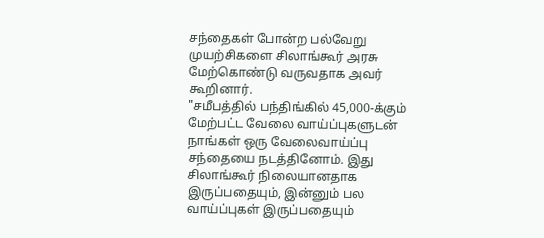சந்தைகள் போன்ற பல்வேறு முயற்சிகளை சிலாங்கூர் அரசு மேற்கொண்டு வருவதாக அவர் கூறினார்.
"சமீபத்தில் பந்திங்கில் 45,000-க்கும் மேற்பட்ட வேலை வாய்ப்புகளுடன் நாங்கள் ஒரு வேலைவாய்ப்பு சந்தையை நடத்தினோம். இது சிலாங்கூர் நிலையானதாக இருப்பதையும், இன்னும் பல வாய்ப்புகள் இருப்பதையும்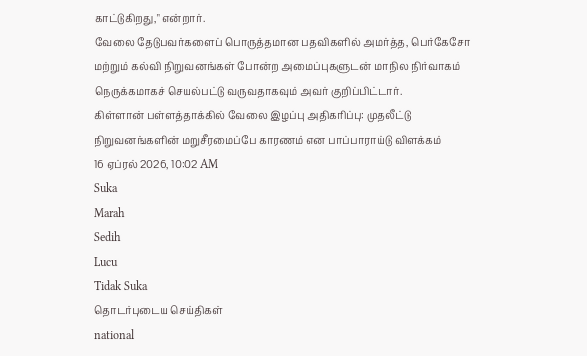காட்டுகிறது," என்றார்.
வேலை தேடுபவர்களைப் பொருத்தமான பதவிகளில் அமர்த்த, பெர்கேசோ மற்றும் கல்வி நிறுவனங்கள் போன்ற அமைப்புகளுடன் மாநில நிர்வாகம் நெருக்கமாகச் செயல்பட்டு வருவதாகவும் அவர் குறிப்பிட்டார்.
கிள்ளான் பள்ளத்தாக்கில் வேலை இழப்பு அதிகரிப்பு: முதலீட்டு நிறுவனங்களின் மறுசீரமைப்பே காரணம் என பாப்பாராய்டு விளக்கம்
16 ஏப்ரல் 2026, 10:02 AM
Suka
Marah
Sedih
Lucu
Tidak Suka
தொடர்புடைய செய்திகள்
national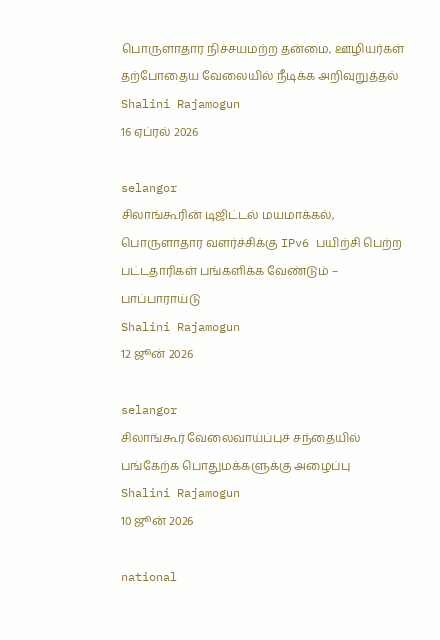பொருளாதார நிச்சயமற்ற தன்மை, ஊழியர்கள் தற்போதைய வேலையில் நீடிக்க அறிவுறுத்தல்
Shalini Rajamogun
16 ஏப்ரல் 2026

selangor
சிலாங்கூரின் டிஜிட்டல் மயமாக்கல், பொருளாதார வளர்ச்சிக்கு IPv6 பயிற்சி பெற்ற பட்டதாரிகள் பங்களிக்க வேண்டும் – பாப்பாராய்டு
Shalini Rajamogun
12 ஜூன் 2026

selangor
சிலாங்கூர் வேலைவாய்ப்புச் சந்தையில் பங்கேற்க பொதுமக்களுக்கு அழைப்பு
Shalini Rajamogun
10 ஜூன் 2026

national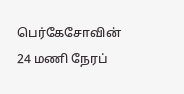பெர்கேசோவின் 24 மணி நேரப்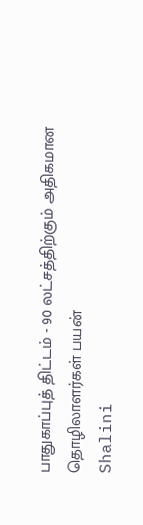பாதுகாப்புத் திட்டம் - 90 லட்சத்திற்கும் அதிகமான தொழிலாளர்கள் பயன்
Shalini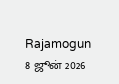Rajamogun
8 ஜூன் 2026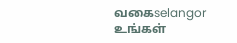வகைselangor
உங்கள்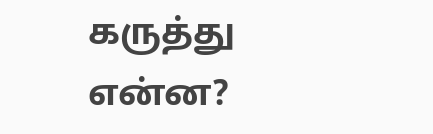கருத்து என்ன?